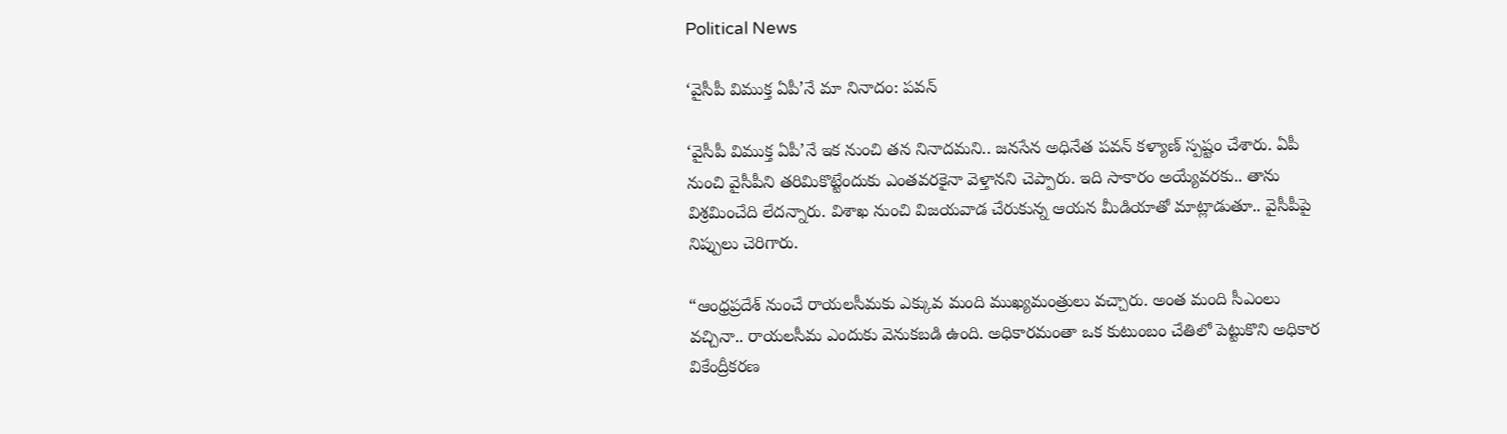Political News

‘వైసీపీ విముక్త ఏపీ’నే మా నినాదం: ప‌వ‌న్

‘వైసీపీ విముక్త ఏపీ’నే ఇక నుంచి త‌న నినాద‌మ‌ని.. జ‌నసేన అధినేత ప‌వ‌న్ క‌ళ్యాణ్ స్ప‌ష్టం చేశారు. ఏపీ నుంచి వైసీపీని త‌రిమికొట్టేందుకు ఎంత‌వ‌ర‌కైనా వెళ్తాన‌ని చెప్పారు. ఇది సాకారం అయ్యేవ‌ర‌కు.. తాను విశ్ర‌మించేది లేద‌న్నారు. విశాఖ నుంచి విజ‌య‌వాడ చేరుకున్న ఆయ‌న మీడియాతో మాట్లాడుతూ.. వైసీపీపై నిప్పులు చెరిగారు.

“ఆంధ్రప్రదేశ్‌ నుంచే రాయలసీమకు ఎక్కువ మంది ముఖ్యమంత్రులు వచ్చారు. అంత మంది సీఎంలు వచ్చినా.. రాయలసీమ ఎందుకు వెనుకబడి ఉంది. అధికారమంతా ఒక కుటుంబం చేతిలో పెట్టుకొని అధికార వికేంద్రీకరణ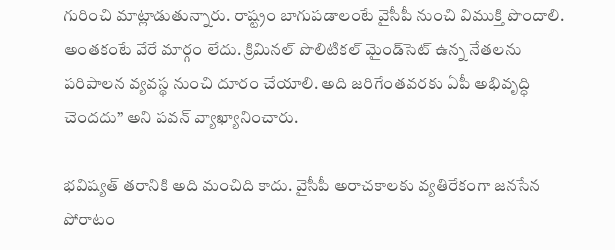గురించి మాట్లాడుతున్నారు. రాష్ట్రం బాగుపడాలంటే వైసీపీ నుంచి విముక్తి పొందాలి. అంతకంటే వేరే మార్గం లేదు. క్రిమినల్‌ పొలిటికల్‌ మైండ్‌సెట్‌ ఉన్న నేతలను పరిపాలన వ్యవస్థ నుంచి దూరం చేయాలి. అది జరిగేంతవరకు ఏపీ అభివృద్ధి చెందదు” అని ప‌వ‌న్ వ్యాఖ్యానించారు.

భవిష్యత్‌ తరానికి అది మంచిది కాదు. వైసీపీ అరాచకాలకు వ్యతిరేకంగా జనసేన పోరాటం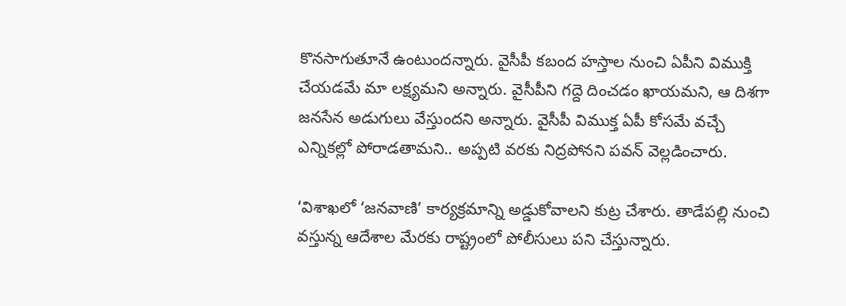కొనసాగుతూనే ఉంటుందన్నారు. వైసీపీ క‌బంద హ‌స్తాల‌ నుంచి ఏపీని విముక్తి చేయడమే మా లక్ష్యమ‌ని అన్నారు. వైసీపీని గద్దె దించడం ఖాయమ‌ని, ఆ దిశగా జనసేన అడుగులు వేస్తుందని అన్నారు. వైసీపీ విముక్త ఏపీ కోసమే వచ్చే ఎన్నికల్లో పోరాడతామ‌ని.. అప్ప‌టి వ‌ర‌కు నిద్ర‌పోన‌ని పవన్‌ వెల్లడించారు.

‘విశాఖలో ‘జనవాణి’ కార్యక్రమాన్ని అడ్డుకోవాలని కుట్ర చేశారు. తాడేపల్లి నుంచి వస్తున్న ఆదేశాల మేరకు రాష్ట్రంలో పోలీసులు పని చేస్తున్నారు.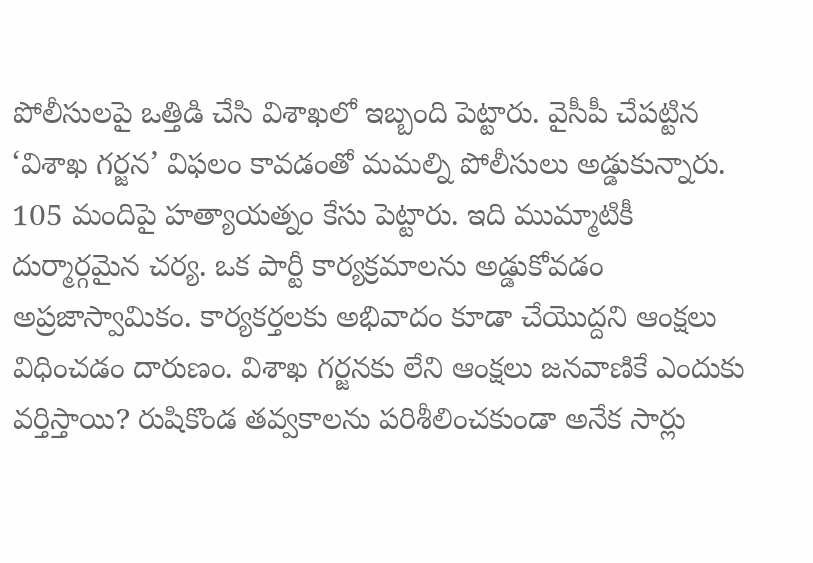పోలీసులపై ఒత్తిడి చేసి విశాఖలో ఇబ్బంది పెట్టారు. వైసీపీ చేపట్టిన ‘విశాఖ గర్జన’ విఫలం కావడంతో మ‌మ‌ల్ని పోలీసులు అడ్డుకున్నారు. 105 మందిపై హత్యాయత్నం కేసు పెట్టారు. ఇది ముమ్మాటికీ దుర్మార్గమైన చర్య. ఒక పార్టీ కార్యక్రమాలను అడ్డుకోవడం అప్రజాస్వామికం. కార్యకర్తలకు అభివాదం కూడా చేయొద్దని ఆంక్షలు విధించడం దారుణం. విశాఖ గర్జనకు లేని ఆంక్షలు జనవాణికే ఎందుకు వర్తిస్తాయి? రుషికొండ తవ్వకాలను పరిశీలించకుండా అనేక సార్లు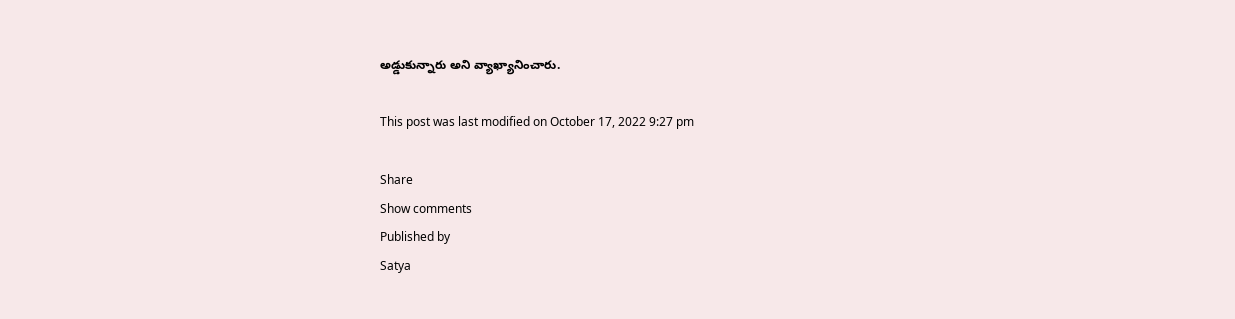అడ్డుకున్నారు అని వ్యాఖ్యానించారు.

This post was last modified on October 17, 2022 9:27 pm

Share
Show comments
Published by
Satya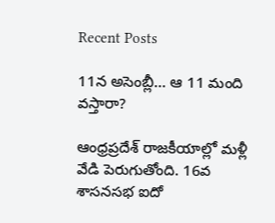Recent Posts

11న అసెంబ్లీ… ఆ 11 మంది వస్తారా?

ఆంధ్రప్రదేశ్ రాజకీయాల్లో మళ్లీ వేడి పెరుగుతోంది. 16వ శాసనసభ ఐదో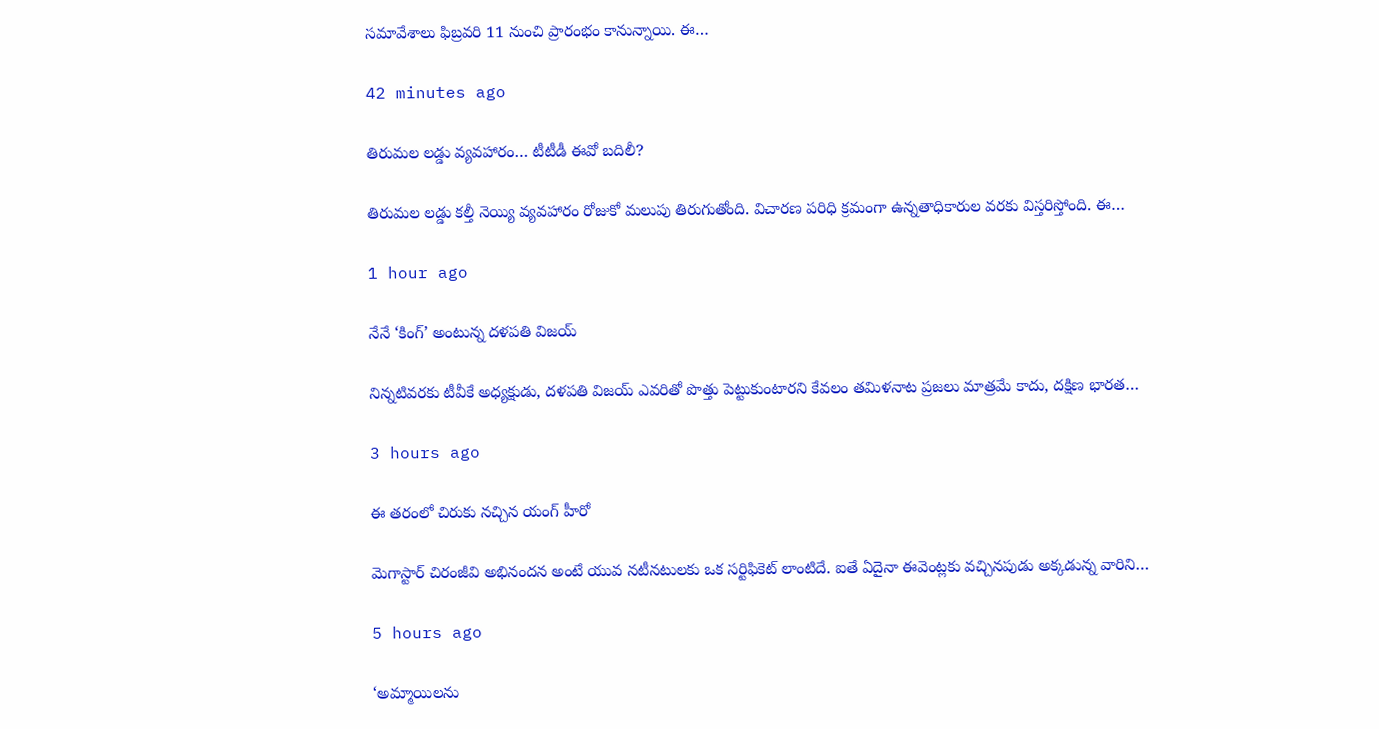సమావేశాలు ఫిబ్రవరి 11 నుంచి ప్రారంభం కానున్నాయి. ఈ…

42 minutes ago

తిరుమల లడ్డు వ్యవహారం… టీటీడీ ఈవో బదిలీ?

తిరుమల లడ్డు కల్తీ నెయ్యి వ్యవహారం రోజుకో మలుపు తిరుగుతోంది. విచారణ పరిధి క్రమంగా ఉన్నతాధికారుల వరకు విస్తరిస్తోంది. ఈ…

1 hour ago

నేనే ‘కింగ్’ అంటున్న దళపతి విజయ్

నిన్నటివరకు టీవీకే అధ్యక్షుడు, దళపతి విజయ్ ఎవరితో పొత్తు పెట్టుకుంటారని కేవలం తమిళనాట ప్రజలు మాత్రమే కాదు, దక్షిణ భారత…

3 hours ago

ఈ తరంలో చిరుకు నచ్చిన యంగ్ హీరో

మెగాస్టార్ చిరంజీవి అభినందన అంటే యువ నటీనటులకు ఒక సర్టిఫికెట్ లాంటిదే. ఐతే ఏదైనా ఈవెంట్లకు వచ్చినపుడు అక్కడున్న వారిని…

5 hours ago

‘అమ్మాయిలను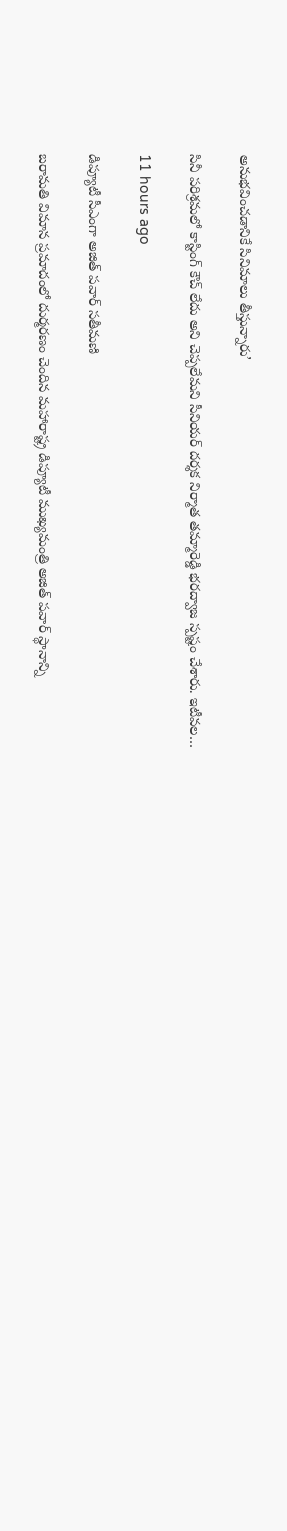అనుభవించడానికే సినిమాలు తీస్తున్నారు’

సినీ ప‌రిశ్ర‌మ‌లో కాస్టింగ్ కౌచ్ లేదు అని చెప్ప‌లేమ‌ని సీనియ‌ర్ ద‌ర్శ‌క నిర్మాత త‌మ్మారెడ్డి భ‌ర‌ద్వాజ స్ప‌ష్టం చేశారు. ఇటీవ‌ల…

11 hours ago

డిప్యూటీ సీఎంగా అజిత్ పవార్ సతీమణి

బరామతి విమాన ప్రమాదంలో దుర్మరణం చెందిన మహారాష్ట్ర డిప్యూటీ ముఖ్యమంత్రి అజిత్ పవార్ స్థానాన్ని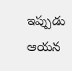ఇప్పుడు ఆయన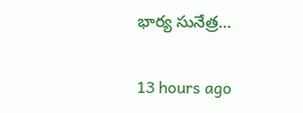భార్య సునేత్ర…

13 hours ago